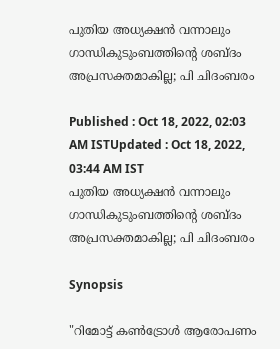പുതിയ അധ്യക്ഷൻ വന്നാലും ഗാന്ധികുടുംബത്തിന്റെ ശബ്ദം അപ്രസക്തമാകില്ല; പി ചിദംബരം

Published : Oct 18, 2022, 02:03 AM ISTUpdated : Oct 18, 2022, 03:44 AM IST
പുതിയ അധ്യക്ഷൻ വന്നാലും ഗാന്ധികുടുംബത്തിന്റെ ശബ്ദം അപ്രസക്തമാകില്ല; പി ചിദംബരം

Synopsis

"റിമോട്ട് കൺട്രോൾ ആരോപണം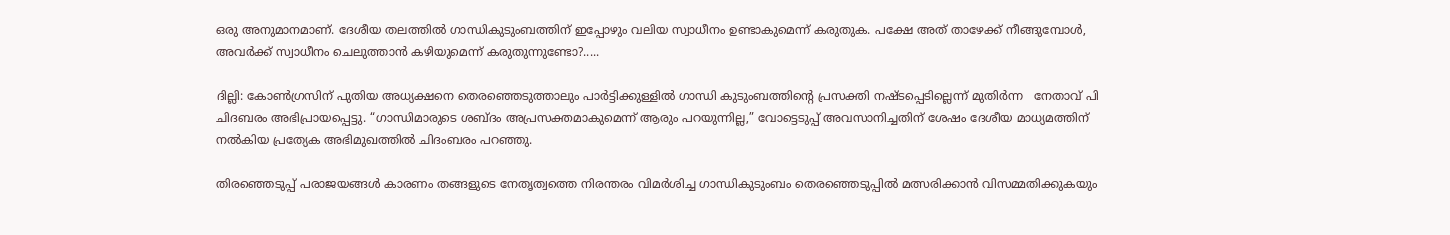ഒരു അനുമാനമാണ്. ദേശീയ തലത്തിൽ ഗാന്ധികുടുംബത്തിന് ഇപ്പോഴും വലിയ സ്വാധീനം ഉണ്ടാകുമെന്ന് കരുതുക. പക്ഷേ അത് താഴേക്ക് നീങ്ങുമ്പോൾ, അവർക്ക് സ്വാധീനം ചെലുത്താൻ കഴിയുമെന്ന് കരുതുന്നുണ്ടോ?.....

ദില്ലി: കോൺഗ്രസിന് പുതിയ അധ്യക്ഷനെ തെരഞ്ഞെടുത്താലും പാര്‍ട്ടിക്കുള്ളില്‍ ഗാന്ധി കുടുംബത്തിന്റെ പ്രസക്തി നഷ്ടപ്പെടില്ലെന്ന് മുതിര്‍ന്ന   നേതാവ് പി ചിദബരം അഭിപ്രായപ്പെട്ടു. “ഗാന്ധിമാരുടെ ശബ്ദം അപ്രസക്തമാകുമെന്ന് ആരും പറയുന്നില്ല,” വോട്ടെടുപ്പ് അവസാനിച്ചതിന് ശേഷം ദേശീയ മാധ്യമത്തിന് നൽകിയ പ്രത്യേക അഭിമുഖത്തിൽ ചിദംബരം പറഞ്ഞു.

തിരഞ്ഞെടുപ്പ് പരാജയങ്ങൾ കാരണം തങ്ങളുടെ നേതൃത്വത്തെ നിരന്തരം വിമർശിച്ച ഗാന്ധികുടുംബം തെരഞ്ഞെടുപ്പിൽ മത്സരിക്കാൻ വിസമ്മതിക്കുകയും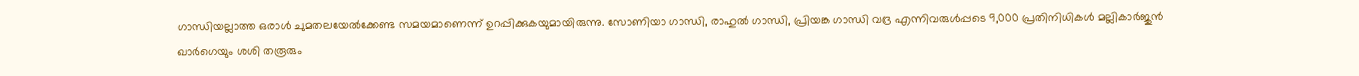ഗാന്ധിയല്ലാത്ത ഒരാൾ ചുമതലയേൽക്കേണ്ട സമയമാണെന്ന് ഉറപ്പിക്കുകയുമായിരുന്നു. സോണിയാ ഗാന്ധി, രാഹുൽ ഗാന്ധി, പ്രിയങ്ക ഗാന്ധി വദ്ര എന്നിവരുൾപ്പടെ 9,000 പ്രതിനിധികൾ മല്ലികാർജുൻ ഖാർഗെയും ശശി തരൂരും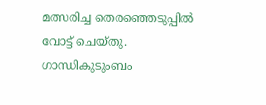മത്സരിച്ച തെരഞ്ഞെടുപ്പിൽ വോട്ട് ചെയ്തു. ഗാന്ധികുടുംബം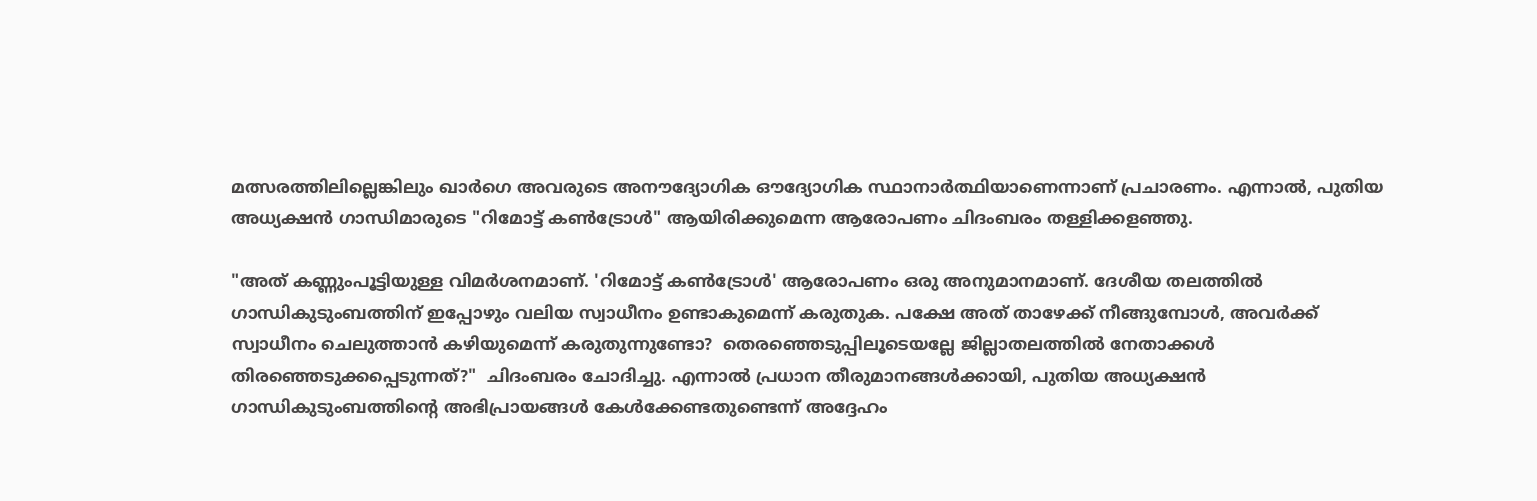മത്സരത്തിലില്ലെങ്കിലും ഖാർഗെ അവരുടെ അനൗദ്യോഗിക ഔദ്യോഗിക സ്ഥാനാർത്ഥിയാണെന്നാണ് പ്രചാരണം. എന്നാൽ, പുതിയ അധ്യക്ഷൻ ഗാന്ധിമാരുടെ "റിമോട്ട് കൺട്രോൾ" ആയിരിക്കുമെന്ന ആരോപണം ചിദംബരം തള്ളിക്കളഞ്ഞു.

"അത് കണ്ണുംപൂട്ടിയുള്ള വിമർശനമാണ്. 'റിമോട്ട് കൺട്രോൾ' ആരോപണം ഒരു അനുമാനമാണ്. ദേശീയ തലത്തിൽ ഗാന്ധികുടുംബത്തിന് ഇപ്പോഴും വലിയ സ്വാധീനം ഉണ്ടാകുമെന്ന് കരുതുക. പക്ഷേ അത് താഴേക്ക് നീങ്ങുമ്പോൾ, അവർക്ക് സ്വാധീനം ചെലുത്താൻ കഴിയുമെന്ന് കരുതുന്നുണ്ടോ?  തെരഞ്ഞെടുപ്പിലൂടെയല്ലേ ജില്ലാതലത്തിൽ നേതാക്കൾ തിരഞ്ഞെടുക്കപ്പെടുന്നത്?"  ചിദംബരം ചോദിച്ചു. എന്നാൽ പ്രധാന തീരുമാനങ്ങൾക്കായി, പുതിയ അധ്യക്ഷൻ ഗാന്ധികുടുംബത്തിന്റെ അഭിപ്രായങ്ങൾ കേൾക്കേണ്ടതുണ്ടെന്ന് അദ്ദേഹം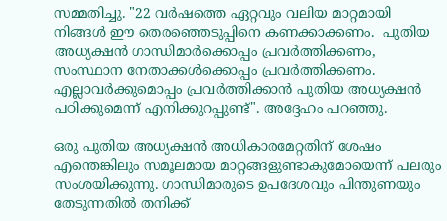സമ്മതിച്ചു. "22 വർഷത്തെ ഏറ്റവും വലിയ മാറ്റമായി നിങ്ങൾ ഈ തെരഞ്ഞെടുപ്പിനെ കണക്കാക്കണം.  പുതിയ അധ്യക്ഷൻ ഗാന്ധിമാർക്കൊപ്പം പ്രവർത്തിക്കണം, സംസ്ഥാന നേതാക്കൾക്കൊപ്പം പ്രവർത്തിക്കണം. എല്ലാവർക്കുമൊപ്പം പ്രവർത്തിക്കാൻ പുതിയ അധ്യക്ഷൻ പഠിക്കുമെന്ന് എനിക്കുറപ്പുണ്ട്". അദ്ദേഹം പറഞ്ഞു.

ഒരു പുതിയ അധ്യക്ഷൻ അധികാരമേറ്റതിന് ശേഷം എന്തെങ്കിലും സമൂലമായ മാറ്റങ്ങളുണ്ടാകുമോയെന്ന് പലരും സംശയിക്കുന്നു. ഗാന്ധിമാരുടെ ഉപദേശവും പിന്തുണയും തേടുന്നതിൽ തനിക്ക്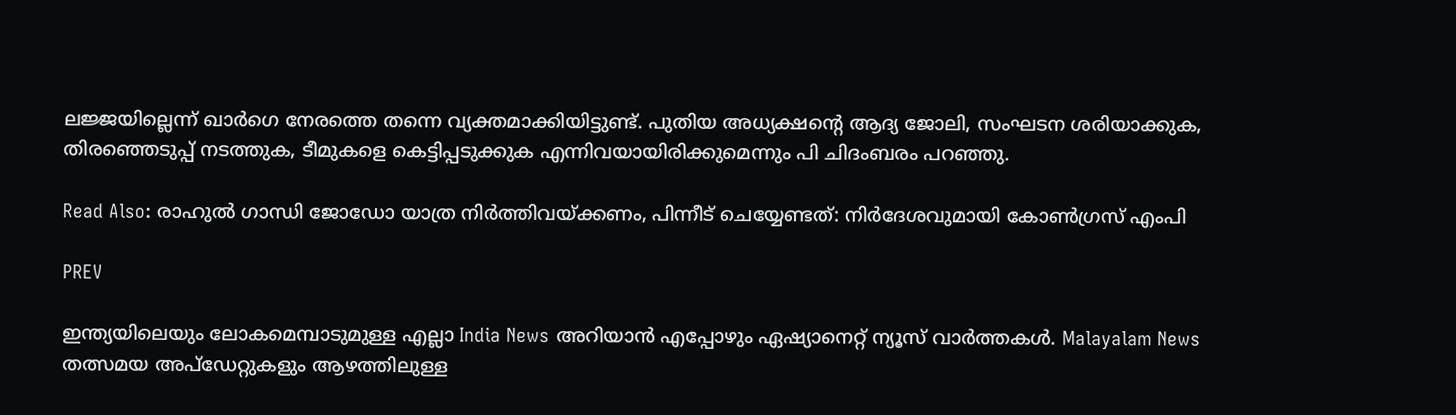ലജ്ജയില്ലെന്ന് ഖാർഗെ നേരത്തെ തന്നെ വ്യക്തമാക്കിയിട്ടുണ്ട്. പുതിയ അധ്യക്ഷന്റെ ആദ്യ ജോലി, സംഘടന ശരിയാക്കുക, തിരഞ്ഞെടുപ്പ് നടത്തുക, ടീമുകളെ കെട്ടിപ്പടുക്കുക എന്നിവയായിരിക്കുമെന്നും പി ചിദംബരം പറഞ്ഞു.

Read Also: രാഹുല്‍ ഗാന്ധി ജോഡോ യാത്ര നിർത്തിവയ്ക്കണം, പിന്നീട് ചെയ്യേണ്ടത്: നിര്‍ദേശവുമായി കോണ്‍ഗ്രസ് എംപി

PREV

ഇന്ത്യയിലെയും ലോകമെമ്പാടുമുള്ള എല്ലാ India News അറിയാൻ എപ്പോഴും ഏഷ്യാനെറ്റ് ന്യൂസ് വാർത്തകൾ. Malayalam News   തത്സമയ അപ്‌ഡേറ്റുകളും ആഴത്തിലുള്ള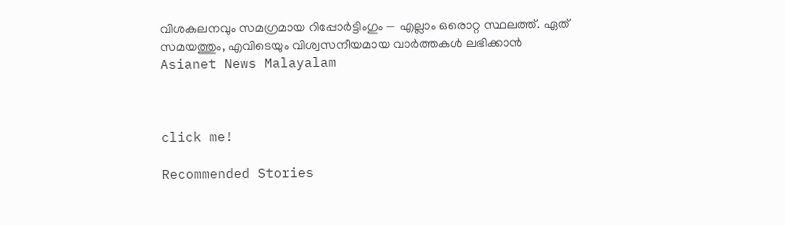വിശകലനവും സമഗ്രമായ റിപ്പോർട്ടിംഗും — എല്ലാം ഒരൊറ്റ സ്ഥലത്ത്. ഏത് സമയത്തും, എവിടെയും വിശ്വസനീയമായ വാർത്തകൾ ലഭിക്കാൻ Asianet News Malayalam



click me!

Recommended Stories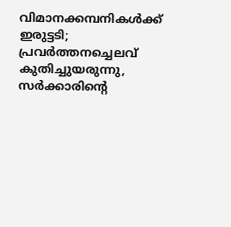വിമാനക്കമ്പനികള്‍ക്ക് ഇരുട്ടടി; പ്രവര്‍ത്തനച്ചെലവ് കുതിച്ചുയരുന്നു, സര്‍ക്കാരിന്റെ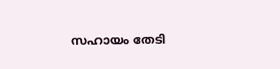സഹായം തേടി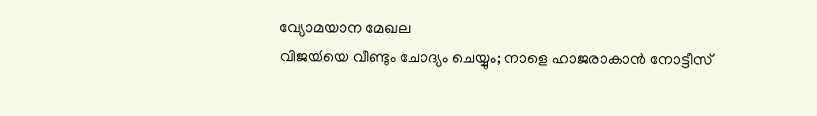വ്യോമയാന മേഖല
വിജയ്‍യെ വീണ്ടും ചോദ്യം ചെയ്യും; നാളെ ഹാജരാകാൻ നോട്ടീസ്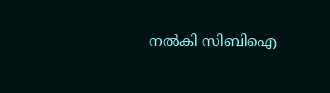നൽകി സിബിഐ